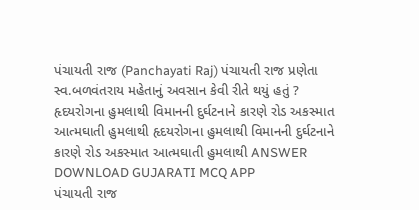પંચાયતી રાજ (Panchayati Raj) પંચાયતી રાજ પ્રણેતા સ્વ.બળવંતરાય મહેતાનું અવસાન કેવી રીતે થયું હતું ? હૃદયરોગના હુમલાથી વિમાનની દુર્ઘટનાને કારણે રોડ અકસ્માત આત્મઘાતી હુમલાથી હૃદયરોગના હુમલાથી વિમાનની દુર્ઘટનાને કારણે રોડ અકસ્માત આત્મઘાતી હુમલાથી ANSWER DOWNLOAD GUJARATI MCQ APP
પંચાયતી રાજ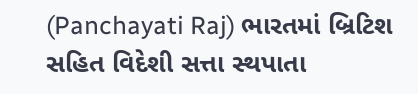(Panchayati Raj) ભારતમાં બ્રિટિશ સહિત વિદેશી સત્તા સ્થપાતા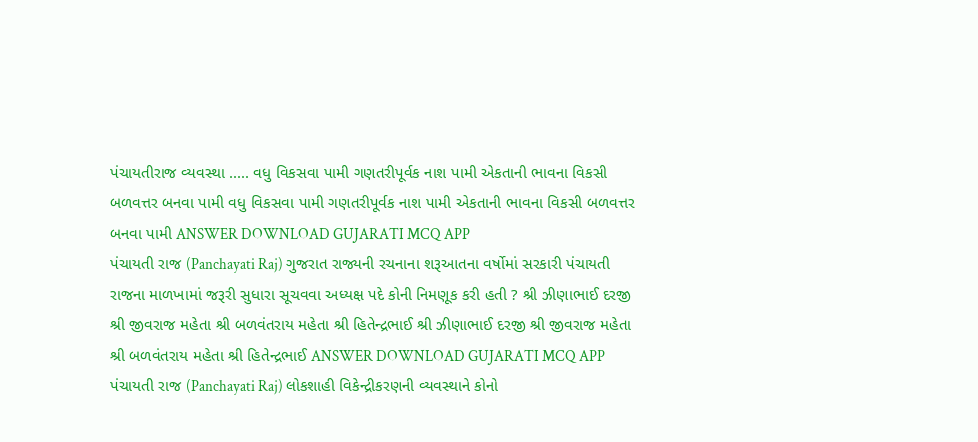પંચાયતીરાજ વ્યવસ્થા ..... વધુ વિકસવા પામી ગણતરીપૂર્વક નાશ પામી એકતાની ભાવના વિકસી બળવત્તર બનવા પામી વધુ વિકસવા પામી ગણતરીપૂર્વક નાશ પામી એકતાની ભાવના વિકસી બળવત્તર બનવા પામી ANSWER DOWNLOAD GUJARATI MCQ APP
પંચાયતી રાજ (Panchayati Raj) ગુજરાત રાજ્યની રચનાના શરૂઆતના વર્ષોમાં સરકારી પંચાયતી રાજના માળખામાં જરૂરી સુધારા સૂચવવા અધ્યક્ષ પદે કોની નિમણૂક કરી હતી ? શ્રી ઝીણાભાઈ દરજી શ્રી જીવરાજ મહેતા શ્રી બળવંતરાય મહેતા શ્રી હિતેન્દ્રભાઈ શ્રી ઝીણાભાઈ દરજી શ્રી જીવરાજ મહેતા શ્રી બળવંતરાય મહેતા શ્રી હિતેન્દ્રભાઈ ANSWER DOWNLOAD GUJARATI MCQ APP
પંચાયતી રાજ (Panchayati Raj) લોકશાહી વિકેન્દ્રીકરણની વ્યવસ્થાને કોનો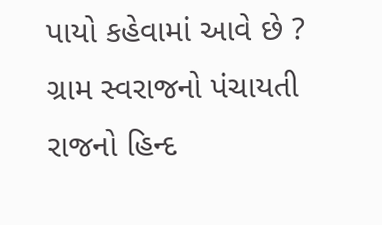પાયો કહેવામાં આવે છે ? ગ્રામ સ્વરાજનો પંચાયતી રાજનો હિન્દ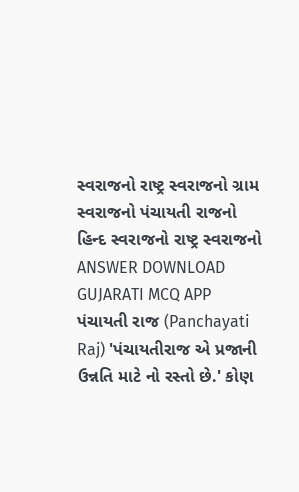સ્વરાજનો રાષ્ટ્ર સ્વરાજનો ગ્રામ સ્વરાજનો પંચાયતી રાજનો હિન્દ સ્વરાજનો રાષ્ટ્ર સ્વરાજનો ANSWER DOWNLOAD GUJARATI MCQ APP
પંચાયતી રાજ (Panchayati Raj) 'પંચાયતીરાજ એ પ્રજાની ઉન્નતિ માટે નો રસ્તો છે.' કોણ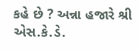કહે છે ? અન્ના હજારે શ્રી એસ.કે.ડે.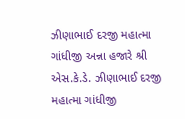ઝીણાભાઈ દરજી મહાત્મા ગાંધીજી અન્ના હજારે શ્રી એસ.કે.ડે. ઝીણાભાઈ દરજી મહાત્મા ગાંધીજી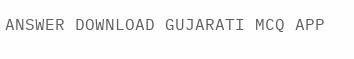ANSWER DOWNLOAD GUJARATI MCQ APP